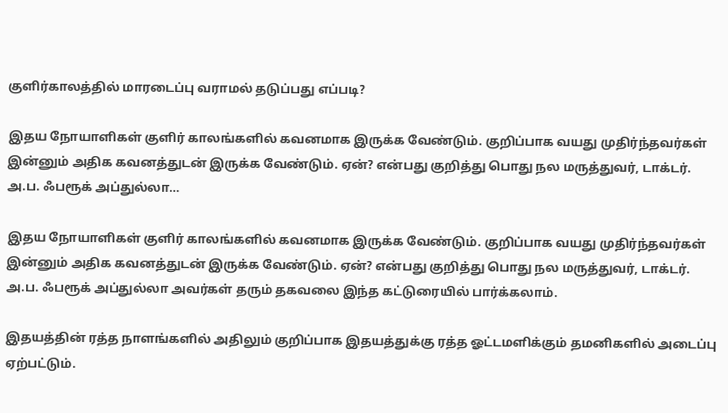குளிர்காலத்தில் மாரடைப்பு வராமல் தடுப்பது எப்படி?

இதய நோயாளிகள் குளிர் காலங்களில் கவனமாக இருக்க வேண்டும். குறிப்பாக வயது முதிர்ந்தவர்கள் இன்னும் அதிக கவனத்துடன் இருக்க வேண்டும். ஏன்? என்பது குறித்து பொது நல மருத்துவர், டாக்டர். அ.ப. ஃபரூக் அப்துல்லா…

இதய நோயாளிகள் குளிர் காலங்களில் கவனமாக இருக்க வேண்டும். குறிப்பாக வயது முதிர்ந்தவர்கள் இன்னும் அதிக கவனத்துடன் இருக்க வேண்டும். ஏன்? என்பது குறித்து பொது நல மருத்துவர், டாக்டர். அ.ப. ஃபரூக் அப்துல்லா அவர்கள் தரும் தகவலை இந்த கட்டுரையில் பார்க்கலாம்.

இதயத்தின் ரத்த நாளங்களில் அதிலும் குறிப்பாக இதயத்துக்கு ரத்த ஓட்டமளிக்கும் தமனிகளில் அடைப்பு ஏற்பட்டும்.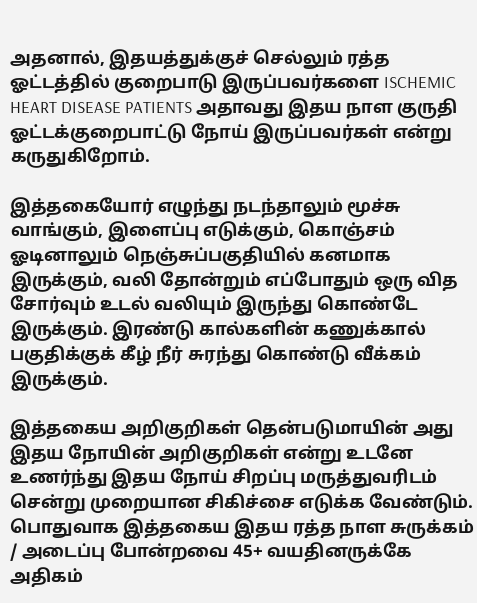அதனால், இதயத்துக்குச் செல்லும் ரத்த ஓட்டத்தில் குறைபாடு இருப்பவர்களை ISCHEMIC HEART DISEASE PATIENTS அதாவது இதய நாள குருதி ஓட்டக்குறைபாட்டு நோய் இருப்பவர்கள் என்று கருதுகிறோம்.

இத்தகையோர் எழுந்து நடந்தாலும் மூச்சு வாங்கும், இளைப்பு எடுக்கும், கொஞ்சம் ஓடினாலும் நெஞ்சுப்பகுதியில் கனமாக இருக்கும், வலி தோன்றும் எப்போதும் ஒரு வித சோர்வும் உடல் வலியும் இருந்து கொண்டே இருக்கும். இரண்டு கால்களின் கணுக்கால் பகுதிக்குக் கீழ் நீர் சுரந்து கொண்டு வீக்கம் இருக்கும்.

இத்தகைய அறிகுறிகள் தென்படுமாயின் அது இதய நோயின் அறிகுறிகள் என்று உடனே உணர்ந்து இதய நோய் சிறப்பு மருத்துவரிடம் சென்று முறையான சிகிச்சை எடுக்க வேண்டும். பொதுவாக இத்தகைய இதய ரத்த நாள சுருக்கம் / அடைப்பு போன்றவை 45+ வயதினருக்கே அதிகம்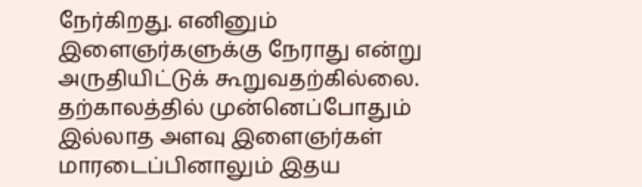நேர்கிறது. எனினும் இளைஞர்களுக்கு நேராது என்று அருதியிட்டுக் கூறுவதற்கில்லை. தற்காலத்தில் முன்னெப்போதும் இல்லாத அளவு இளைஞர்கள் மாரடைப்பினாலும் இதய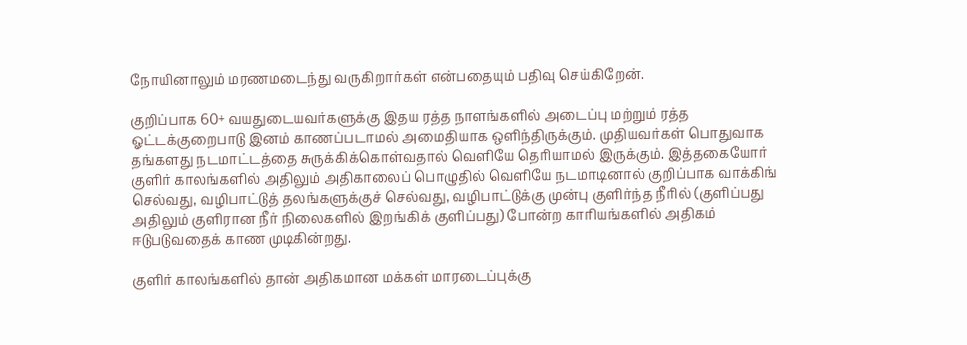நோயினாலும் மரணமடைந்து வருகிறார்கள் என்பதையும் பதிவு செய்கிறேன்.

குறிப்பாக 60+ வயதுடையவர்களுக்கு இதய ரத்த நாளங்களில் அடைப்பு மற்றும் ரத்த ஓட்டக்குறைபாடு இனம் காணப்படாமல் அமைதியாக ஒளிந்திருக்கும். முதியவர்கள் பொதுவாக தங்களது நடமாட்டத்தை சுருக்கிக்கொள்வதால் வெளியே தெரியாமல் இருக்கும். இத்தகையோர் குளிர் காலங்களில் அதிலும் அதிகாலைப் பொழுதில் வெளியே நடமாடினால் குறிப்பாக வாக்கிங் செல்வது, வழிபாட்டுத் தலங்களுக்குச் செல்வது, வழிபாட்டுக்கு முன்பு குளிர்ந்த நீரில் (குளிப்பது அதிலும் குளிரான நீர் நிலைகளில் இறங்கிக் குளிப்பது) போன்ற காரியங்களில் அதிகம் ஈடுபடுவதைக் காண முடிகின்றது.

குளிர் காலங்களில் தான் அதிகமான மக்கள் மாரடைப்புக்கு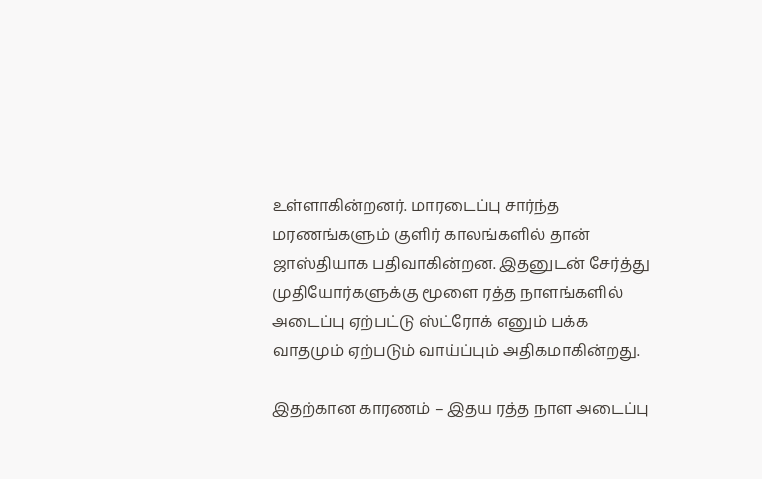உள்ளாகின்றனர். மாரடைப்பு சார்ந்த மரணங்களும் குளிர் காலங்களில் தான் ஜாஸ்தியாக பதிவாகின்றன. இதனுடன் சேர்த்து முதியோர்களுக்கு மூளை ரத்த நாளங்களில் அடைப்பு ஏற்பட்டு ஸ்ட்ரோக் எனும் பக்க வாதமும் ஏற்படும் வாய்ப்பும் அதிகமாகின்றது.

இதற்கான காரணம் – இதய ரத்த நாள அடைப்பு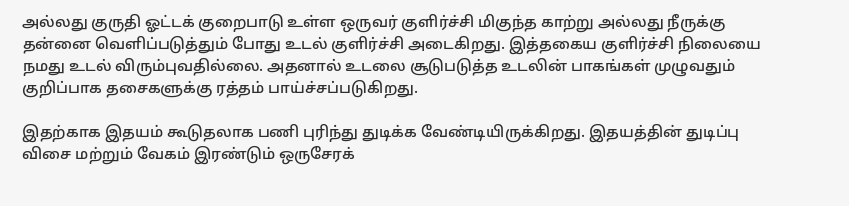அல்லது குருதி ஓட்டக் குறைபாடு உள்ள ஒருவர் குளிர்ச்சி மிகுந்த காற்று அல்லது நீருக்கு தன்னை வெளிப்படுத்தும் போது உடல் குளிர்ச்சி அடைகிறது. இத்தகைய குளிர்ச்சி நிலையை நமது உடல் விரும்புவதில்லை. அதனால் உடலை சூடுபடுத்த உடலின் பாகங்கள் முழுவதும் குறிப்பாக தசைகளுக்கு ரத்தம் பாய்ச்சப்படுகிறது.

இதற்காக இதயம் கூடுதலாக பணி புரிந்து துடிக்க வேண்டியிருக்கிறது. இதயத்தின் துடிப்பு விசை மற்றும் வேகம் இரண்டும் ஒருசேரக்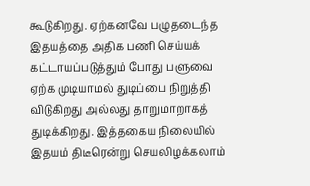கூடுகிறது. ஏற்கனவே பழுதடைந்த இதயத்தை அதிக பணி செய்யக் கட்டாயப்படுத்தும் போது பளுவை ஏற்க முடியாமல் துடிப்பை நிறுத்தி விடுகிறது அல்லது தாறுமாறாகத் துடிக்கிறது. இத்தகைய நிலையில் இதயம் திடீரென்று செயலிழக்கலாம்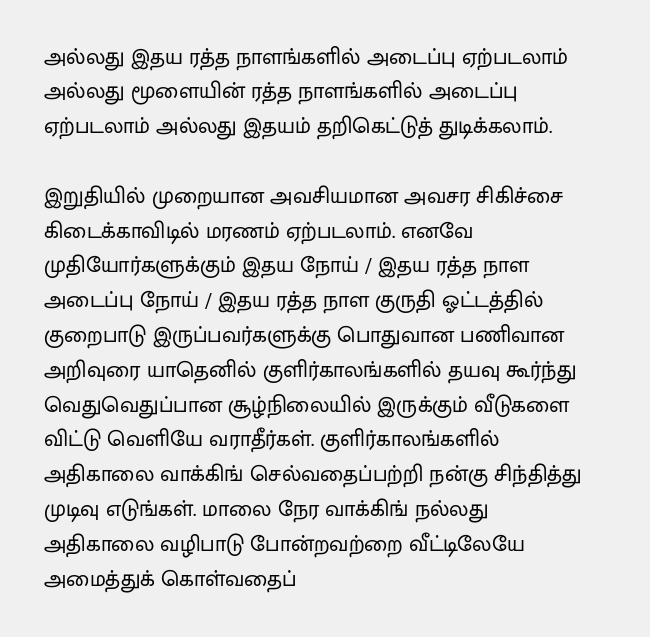அல்லது இதய ரத்த நாளங்களில் அடைப்பு ஏற்படலாம் அல்லது மூளையின் ரத்த நாளங்களில் அடைப்பு ஏற்படலாம் அல்லது இதயம் தறிகெட்டுத் துடிக்கலாம்.

இறுதியில் முறையான அவசியமான அவசர சிகிச்சை கிடைக்காவிடில் மரணம் ஏற்படலாம். எனவே முதியோர்களுக்கும் இதய நோய் / இதய ரத்த நாள அடைப்பு நோய் / இதய ரத்த நாள குருதி ஓட்டத்தில் குறைபாடு இருப்பவர்களுக்கு பொதுவான பணிவான அறிவுரை யாதெனில் குளிர்காலங்களில் தயவு கூர்ந்து வெதுவெதுப்பான சூழ்நிலையில் இருக்கும் வீடுகளை விட்டு வெளியே வராதீர்கள். குளிர்காலங்களில் அதிகாலை வாக்கிங் செல்வதைப்பற்றி நன்கு சிந்தித்து முடிவு எடுங்கள். மாலை நேர வாக்கிங் நல்லது அதிகாலை வழிபாடு போன்றவற்றை வீட்டிலேயே அமைத்துக் கொள்வதைப்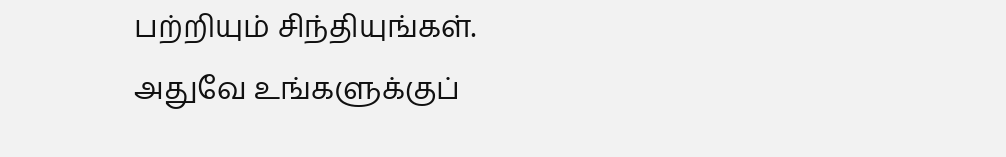பற்றியும் சிந்தியுங்கள். அதுவே உங்களுக்குப்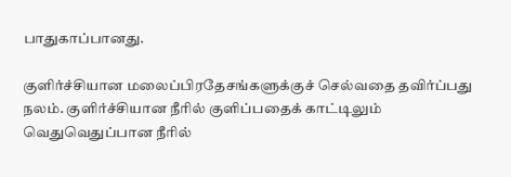பாதுகாப்பானது.

குளிர்ச்சியான மலைப்பிரதேசங்களுக்குச் செல்வதை தவிர்ப்பது நலம். குளிர்ச்சியான நீரில் குளிப்பதைக் காட்டிலும் வெதுவெதுப்பான நீரில்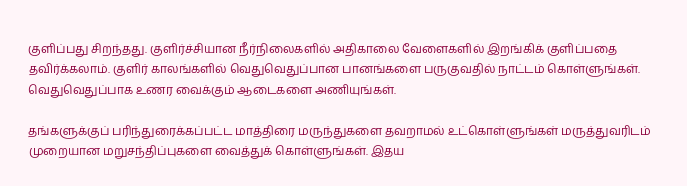குளிப்பது சிறந்தது. குளிர்ச்சியான நீர்நிலைகளில் அதிகாலை வேளைகளில் இறங்கிக் குளிப்பதை தவிர்க்கலாம். குளிர் காலங்களில் வெதுவெதுப்பான பானங்களை பருகுவதில் நாட்டம் கொள்ளுங்கள். வெதுவெதுப்பாக உணர வைக்கும் ஆடைகளை அணியுங்கள்.

தங்களுக்குப் பரிந்துரைக்கப்பட்ட மாத்திரை மருந்துகளை தவறாமல் உட்கொள்ளுங்கள் மருத்துவரிடம் முறையான மறுசந்திப்புகளை வைத்துக் கொள்ளுங்கள். இதய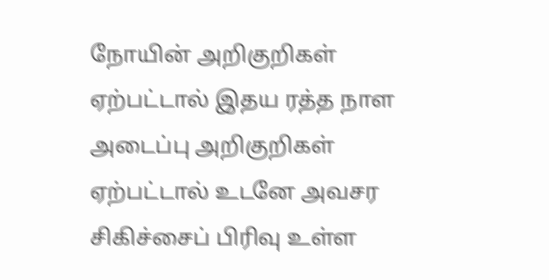நோயின் அறிகுறிகள் ஏற்பட்டால் இதய ரத்த நாள அடைப்பு அறிகுறிகள் ஏற்பட்டால் உடனே அவசர சிகிச்சைப் பிரிவு உள்ள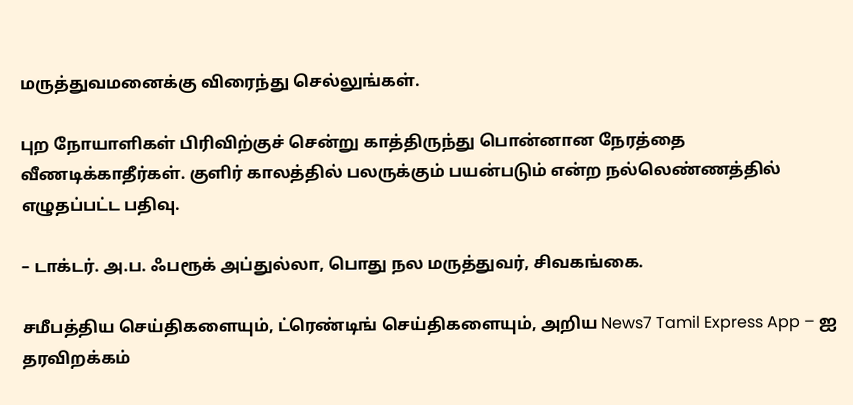மருத்துவமனைக்கு விரைந்து செல்லுங்கள்.

புற நோயாளிகள் பிரிவிற்குச் சென்று காத்திருந்து பொன்னான நேரத்தை வீணடிக்காதீர்கள். குளிர் காலத்தில் பலருக்கும் பயன்படும் என்ற நல்லெண்ணத்தில் எழுதப்பட்ட பதிவு.

– டாக்டர். அ.ப. ஃபரூக் அப்துல்லா, பொது நல மருத்துவர், சிவகங்கை.

சமீபத்திய செய்திகளையும், ட்ரெண்டிங் செய்திகளையும், அறிய News7 Tamil Express App – ஐ தரவிறக்கம்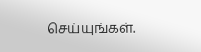செய்யுங்கள்.